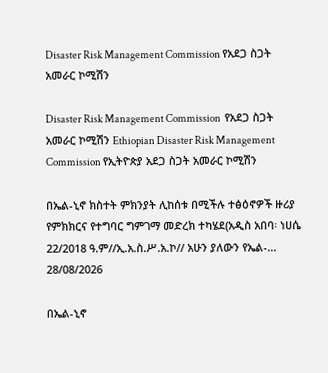Disaster Risk Management Commission የአደጋ ስጋት አመራር ኮሚሽን

Disaster Risk Management Commission  የአደጋ ስጋት አመራር ኮሚሽን Ethiopian Disaster Risk Management Commission የኢትዮጵያ አደጋ ስጋት አመራር ኮሚሽን

በኤል-ኒኖ ክስተት ምክንያት ሊከሰቱ በሚችሉ ተፅዕኖዎች ዙሪያ የምክክርና የተግባር ግምገማ መድረክ ተካሄደ(አዲስ አበባ፡ ነሀሴ 22/2018 ዓ.ም//ኢ.አ.ስ.ሥ.አ.ኮ// አሁን ያለውን የኤል-...
28/08/2026

በኤል-ኒኖ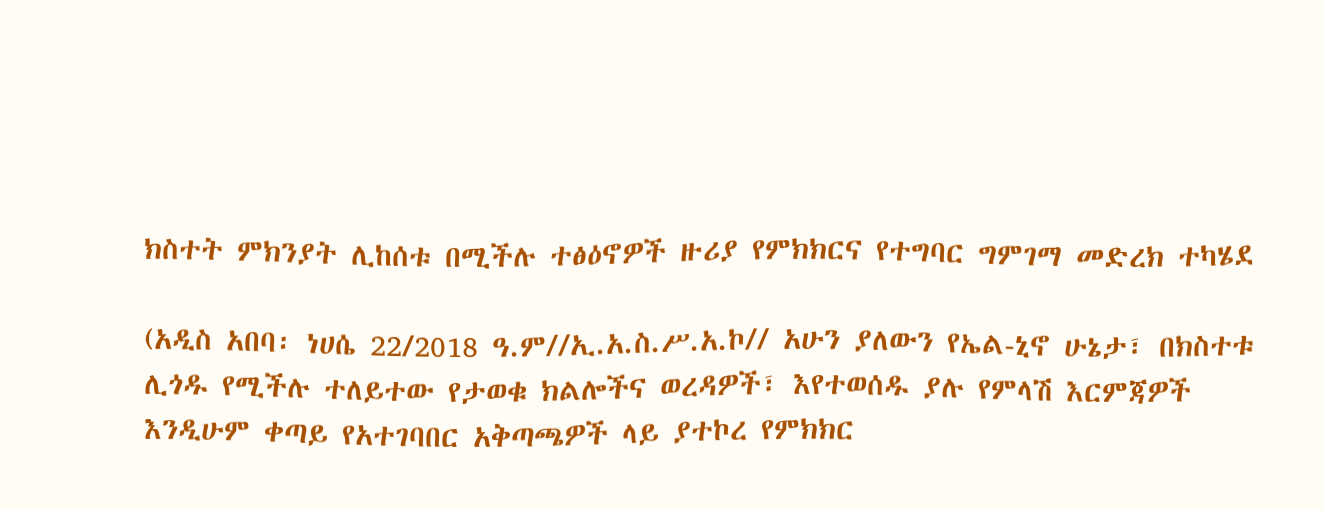ክስተት ምክንያት ሊከሰቱ በሚችሉ ተፅዕኖዎች ዙሪያ የምክክርና የተግባር ግምገማ መድረክ ተካሄደ

(አዲስ አበባ፡ ነሀሴ 22/2018 ዓ.ም//ኢ.አ.ስ.ሥ.አ.ኮ// አሁን ያለውን የኤል-ኒኖ ሁኔታ፣ በክስተቱ ሊጎዱ የሚችሉ ተለይተው የታወቁ ክልሎችና ወረዳዎች፣ እየተወሰዱ ያሉ የምላሽ እርምጃዎች እንዲሁም ቀጣይ የአተገባበር አቅጣጫዎች ላይ ያተኮረ የምክክር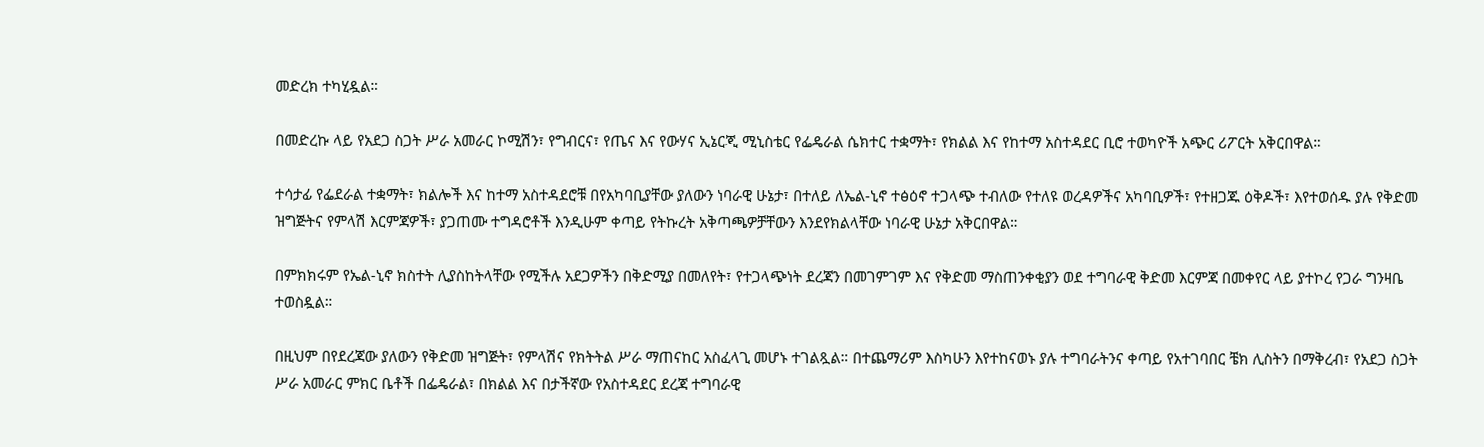መድረክ ተካሂዷል።

በመድረኩ ላይ የአደጋ ስጋት ሥራ አመራር ኮሚሽን፣ የግብርና፣ የጤና እና የውሃና ኢኔርጂ ሚኒስቴር የፌዴራል ሴክተር ተቋማት፣ የክልል እና የከተማ አስተዳደር ቢሮ ተወካዮች አጭር ሪፖርት አቅርበዋል።

ተሳታፊ የፌደራል ተቋማት፣ ክልሎች እና ከተማ አስተዳደሮቹ በየአካባቢያቸው ያለውን ነባራዊ ሁኔታ፣ በተለይ ለኤል-ኒኖ ተፅዕኖ ተጋላጭ ተብለው የተለዩ ወረዳዎችና አካባቢዎች፣ የተዘጋጁ ዕቅዶች፣ እየተወሰዱ ያሉ የቅድመ ዝግጅትና የምላሽ እርምጃዎች፣ ያጋጠሙ ተግዳሮቶች እንዲሁም ቀጣይ የትኩረት አቅጣጫዎቻቸውን እንደየክልላቸው ነባራዊ ሁኔታ አቅርበዋል።

በምክክሩም የኤል-ኒኖ ክስተት ሊያስከትላቸው የሚችሉ አደጋዎችን በቅድሚያ በመለየት፣ የተጋላጭነት ደረጃን በመገምገም እና የቅድመ ማስጠንቀቂያን ወደ ተግባራዊ ቅድመ እርምጃ በመቀየር ላይ ያተኮረ የጋራ ግንዛቤ ተወስዷል።

በዚህም በየደረጃው ያለውን የቅድመ ዝግጅት፣ የምላሽና የክትትል ሥራ ማጠናከር አስፈላጊ መሆኑ ተገልጿል። በተጨማሪም እስካሁን እየተከናወኑ ያሉ ተግባራትንና ቀጣይ የአተገባበር ቼክ ሊስትን በማቅረብ፣ የአደጋ ስጋት ሥራ አመራር ምክር ቤቶች በፌዴራል፣ በክልል እና በታችኛው የአስተዳደር ደረጃ ተግባራዊ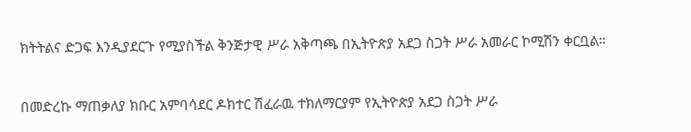ክትትልና ድጋፍ እንዲያደርጉ የሚያስችል ቅንጅታዊ ሥራ አቅጣጫ በኢትዮጵያ አደጋ ስጋት ሥራ አመራር ኮሚሽን ቀርቧል።

በመድረኩ ማጠቃለያ ክቡር አምባሳደር ዶክተር ሽፈራዉ ተክለማርያም የኢትዮጵያ አደጋ ስጋት ሥራ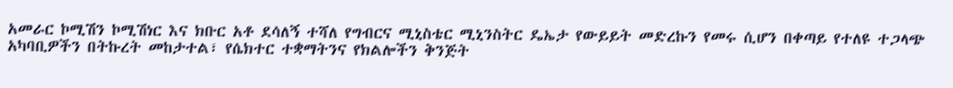አመራር ኮሚሽን ኮሚሽነር እና ክቡር አቶ ደሳለኝ ተሻለ የግብርና ሚኒስቴር ሚኒንስትር ዴኤታ የውይይት መድረኩን የመሩ ሲሆን በቀጣይ የተለዩ ተጋላጭ አካባቢዎችን በትኩረት መከታተል፣ የሴክተር ተቋማትንና የክልሎችን ቅንጅት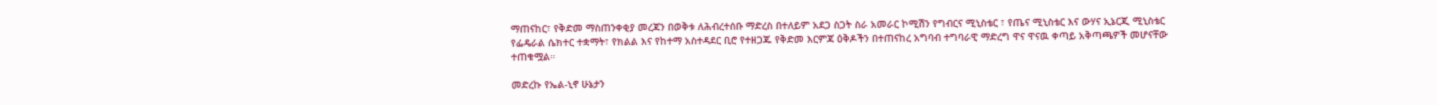ማጠናከር፣ የቅድመ ማስጠንቀቂያ መረጃን በወቅቱ ለሕብረተሰቡ ማድረስ በተለይም አደጋ ስጋት ስራ አመራር ኮሚሽን የግብርና ሚኒስቴር ፣ የጤና ሚኒስቴር እና ውሃና ኢኔርጂ ሚኒስቴር የፌዴራል ሴክተር ተቋማት፣ የክልል እና የከተማ አስተዳደር ቢሮ የተዘጋጁ የቅድመ እርምጃ ዕቅዶችን በተጠናከረ አግባብ ተግባራዊ ማድረግ ዋና ዋናዉ ቀጣይ አቅጣጫዎች መሆናቸው ተጠቁሟል።

መድረኩ የኤል-ኒኖ ሁኔታን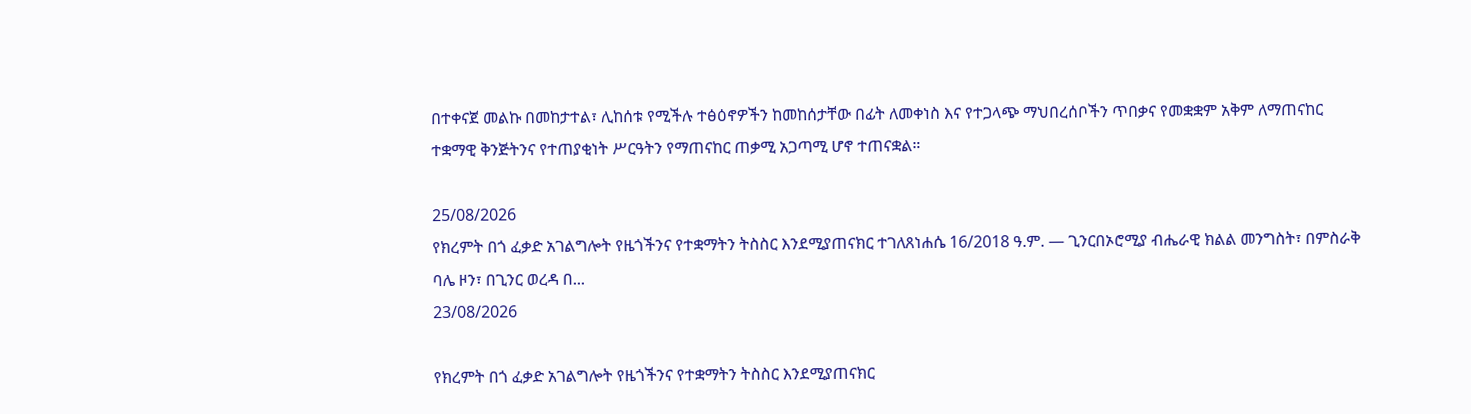በተቀናጀ መልኩ በመከታተል፣ ሊከሰቱ የሚችሉ ተፅዕኖዎችን ከመከሰታቸው በፊት ለመቀነስ እና የተጋላጭ ማህበረሰቦችን ጥበቃና የመቋቋም አቅም ለማጠናከር ተቋማዊ ቅንጅትንና የተጠያቂነት ሥርዓትን የማጠናከር ጠቃሚ አጋጣሚ ሆኖ ተጠናቋል።

25/08/2026
የክረምት በጎ ፈቃድ አገልግሎት የዜጎችንና የተቋማትን ትስስር እንደሚያጠናክር ተገለጸነሐሴ 16/2018 ዓ.ም. — ጊንርበኦሮሚያ ብሔራዊ ክልል መንግስት፣ በምስራቅ ባሌ ዞን፣ በጊንር ወረዳ በ...
23/08/2026

የክረምት በጎ ፈቃድ አገልግሎት የዜጎችንና የተቋማትን ትስስር እንደሚያጠናክር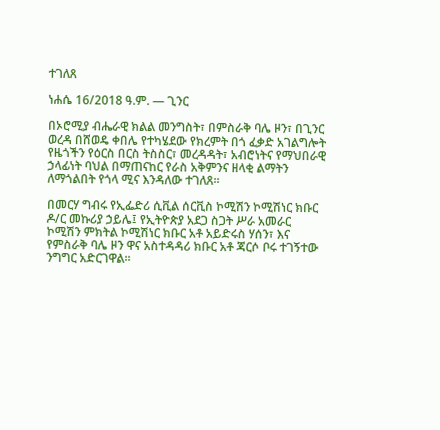ተገለጸ

ነሐሴ 16/2018 ዓ.ም. — ጊንር

በኦሮሚያ ብሔራዊ ክልል መንግስት፣ በምስራቅ ባሌ ዞን፣ በጊንር ወረዳ በሸወዴ ቀበሌ የተካሄደው የክረምት በጎ ፈቃድ አገልግሎት የዜጎችን የዕርስ በርስ ትስስር፣ መረዳዳት፣ አብሮነትና የማህበራዊ ኃላፊነት ባህል በማጠናከር የራስ አቅምንና ዘላቂ ልማትን ለማጎልበት የጎላ ሚና እንዳለው ተገለጸ።

በመርሃ ግብሩ የኢፌድሪ ሲቪል ሰርቪስ ኮሚሽን ኮሚሽነር ክቡር ዶ/ር መኩሪያ ኃይሌ፤ የኢትዮጵያ አደጋ ስጋት ሥራ አመራር ኮሚሽን ምክትል ኮሚሽነር ክቡር አቶ አይድሩስ ሃሰን፣ እና የምስራቅ ባሌ ዞን ዋና አስተዳዳሪ ክቡር አቶ ጃርሶ ቦሩ ተገኝተው ንግግር አድርገዋል።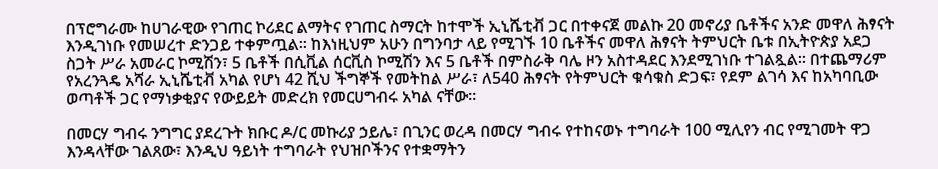በፕሮግራሙ ከሀገራዊው የገጠር ኮሪደር ልማትና የገጠር ስማርት ከተሞች ኢኒሼቲቭ ጋር በተቀናጀ መልኩ 20 መኖሪያ ቤቶችና አንድ መዋለ ሕፃናት እንዲገነቡ የመሠረተ ድንጋይ ተቀምጧል። ከእነዚህም አሁን በግንባታ ላይ የሚገኙ 10 ቤቶችና መዋለ ሕፃናት ትምህርት ቤቱ በኢትዮጵያ አደጋ ስጋት ሥራ አመራር ኮሚሽን፣ 5 ቤቶች በሲቪል ሰርቪስ ኮሚሽን እና 5 ቤቶች በምስራቅ ባሌ ዞን አስተዳደር እንደሚገነቡ ተገልጿል። በተጨማሪም የአረንጓዴ አሻራ ኢኒሼቲቭ አካል የሆነ 42 ሺህ ችግኞች የመትከል ሥራ፣ ለ540 ሕፃናት የትምህርት ቁሳቁስ ድጋፍ፣ የደም ልገሳ እና ከአካባቢው ወጣቶች ጋር የማነቃቂያና የውይይት መድረክ የመርሀግብሩ አካል ናቸው።

በመርሃ ግብሩ ንግግር ያደረጉት ክቡር ዶ/ር መኩሪያ ኃይሌ፣ በጊንር ወረዳ በመርሃ ግብሩ የተከናወኑ ተግባራት 100 ሚሊየን ብር የሚገመት ዋጋ እንዳላቸው ገልጸው፣ እንዲህ ዓይነት ተግባራት የህዝቦችንና የተቋማትን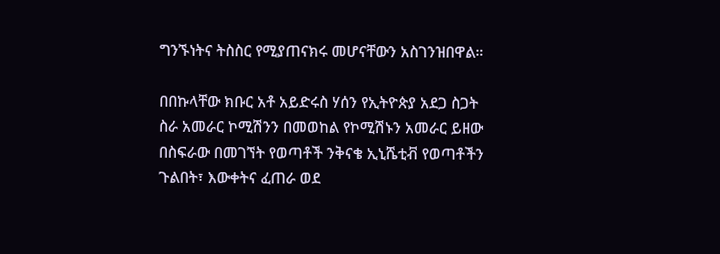ግንኙነትና ትስስር የሚያጠናክሩ መሆናቸውን አስገንዝበዋል።

በበኩላቸው ክቡር አቶ አይድሩስ ሃሰን የኢትዮጵያ አደጋ ስጋት ስራ አመራር ኮሚሽንን በመወከል የኮሚሽኑን አመራር ይዘው በስፍራው በመገኘት የወጣቶች ንቅናቄ ኢኒሼቲቭ የወጣቶችን ጉልበት፣ እውቀትና ፈጠራ ወደ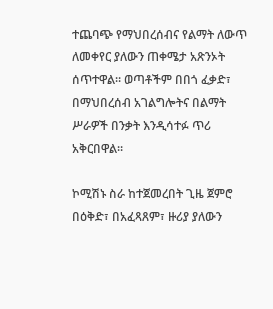ተጨባጭ የማህበረሰብና የልማት ለውጥ ለመቀየር ያለውን ጠቀሜታ አጽንኦት ሰጥተዋል። ወጣቶችም በበጎ ፈቃድ፣ በማህበረሰብ አገልግሎትና በልማት ሥራዎች በንቃት እንዲሳተፉ ጥሪ አቅርበዋል።

ኮሚሽኑ ስራ ከተጀመረበት ጊዜ ጀምሮ በዕቅድ፣ በአፈጻጸም፣ ዙሪያ ያለውን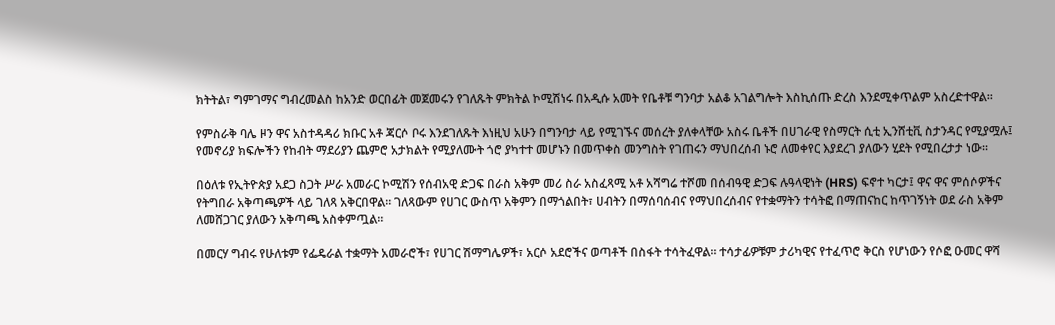ክትትል፣ ግምገማና ግብረመልስ ከአንድ ወርበፊት መጀመሩን የገለጹት ምክትል ኮሚሽነሩ በአዲሱ አመት የቤቶቹ ግንባታ አልቆ አገልግሎት እስኪሰጡ ድረስ እንደሚቀጥልም አስረድተዋል፡፡

የምስራቅ ባሌ ዞን ዋና አስተዳዳሪ ክቡር አቶ ጃርሶ ቦሩ እንደገለጹት እነዚህ አሁን በግንባታ ላይ የሚገኙና መሰረት ያለቀላቸው አስሩ ቤቶች በሀገራዊ የስማርት ሲቲ ኢንሸቲቪ ስታንዳር የሚያሟሉ፤ የመኖሪያ ክፍሎችን የከብት ማደሪያን ጨምሮ አታክልት የሚያለሙት ጎሮ ያካተተ መሆኑን በመጥቀስ መንግስት የገጠሩን ማህበረሰብ ኑሮ ለመቀየር እያደረገ ያለውን ሂደት የሚበረታታ ነው፡፡

በዕለቱ የኢትዮጵያ አደጋ ስጋት ሥራ አመራር ኮሚሽን የሰብአዊ ድጋፍ በራስ አቅም መሪ ስራ አስፈጻሚ አቶ አሻግሬ ተሾመ በሰብዓዊ ድጋፍ ሉዓላዊነት (HRS) ፍኖተ ካርታ፤ ዋና ዋና ምሰሶዎችና የትግበራ አቅጣጫዎች ላይ ገለጻ አቅርበዋል። ገለጻውም የሀገር ውስጥ አቅምን በማጎልበት፣ ሀብትን በማሰባሰብና የማህበረሰብና የተቋማትን ተሳትፎ በማጠናከር ከጥገኝነት ወደ ራስ አቅም ለመሸጋገር ያለውን አቅጣጫ አስቀምጧል።

በመርሃ ግብሩ የሁለቱም የፌዴራል ተቋማት አመራሮች፣ የሀገር ሽማግሌዎች፣ አርሶ አደሮችና ወጣቶች በስፋት ተሳትፈዋል። ተሳታፊዎቹም ታሪካዊና የተፈጥሮ ቅርስ የሆነውን የሶፎ ዑመር ዋሻ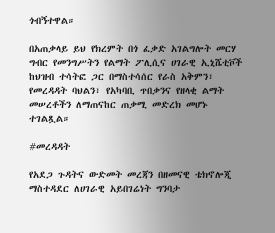ጎብኝተዋል።

በአጠቃላይ ይህ የክረምት በጎ ፈቃድ አገልግሎት መርሃ ግብር የመንግሥትን የልማት ፖሊሲና ሀገራዊ ኢኒሼቲቮች ከህዝብ ተሳትፎ ጋር በማስተሳሰር የራስ አቅምን፣ የመረዳዳት ባህልን፣ የአካባቢ ጥበቃንና የዘላቂ ልማት መሠረቶችን ለማጠናከር ጠቃሚ መድረክ መሆኑ ተገልጿል።

#መረዳዳት

የአደጋ ጉዳትና ውድመት መረጃን በዘመናዊ ቴክኖሎጂ ማስተዳደር ለሀገራዊ አይበገሬነት ግንባታ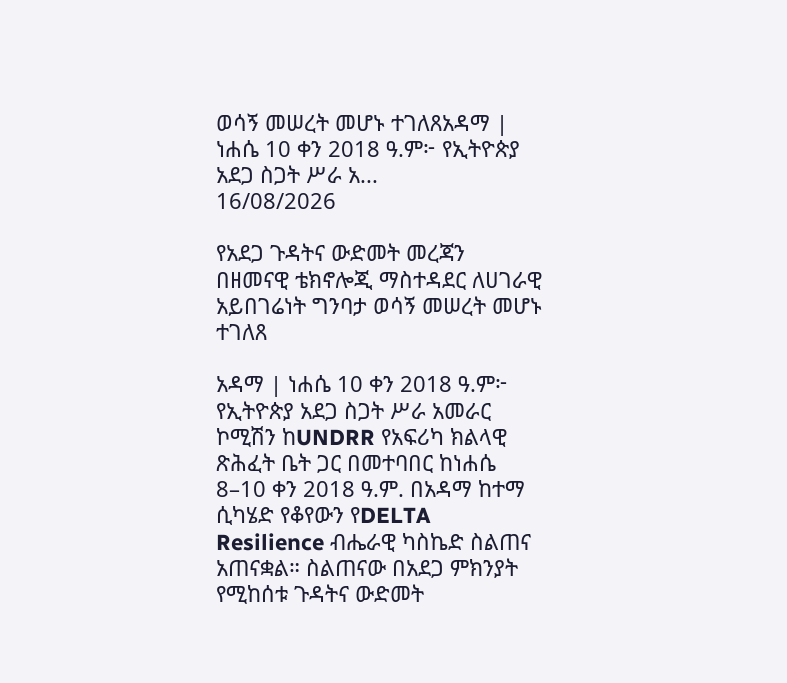ወሳኝ መሠረት መሆኑ ተገለጸአዳማ | ነሐሴ 10 ቀን 2018 ዓ.ም፦ የኢትዮጵያ አደጋ ስጋት ሥራ አ...
16/08/2026

የአደጋ ጉዳትና ውድመት መረጃን በዘመናዊ ቴክኖሎጂ ማስተዳደር ለሀገራዊ አይበገሬነት ግንባታ ወሳኝ መሠረት መሆኑ ተገለጸ

አዳማ | ነሐሴ 10 ቀን 2018 ዓ.ም፦ የኢትዮጵያ አደጋ ስጋት ሥራ አመራር ኮሚሽን ከUNDRR የአፍሪካ ክልላዊ ጽሕፈት ቤት ጋር በመተባበር ከነሐሴ 8–10 ቀን 2018 ዓ.ም. በአዳማ ከተማ ሲካሄድ የቆየውን የDELTA Resilience ብሔራዊ ካስኬድ ስልጠና አጠናቋል። ስልጠናው በአደጋ ምክንያት የሚከሰቱ ጉዳትና ውድመት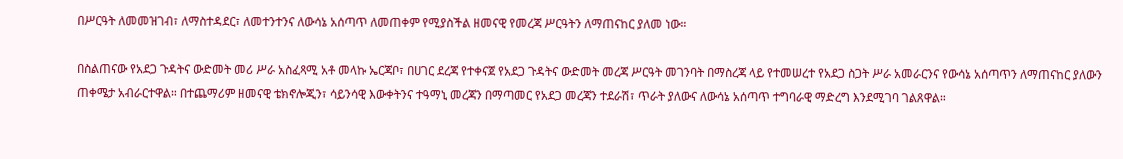በሥርዓት ለመመዝገብ፣ ለማስተዳደር፣ ለመተንተንና ለውሳኔ አሰጣጥ ለመጠቀም የሚያስችል ዘመናዊ የመረጃ ሥርዓትን ለማጠናከር ያለመ ነው።

በስልጠናው የአደጋ ጉዳትና ውድመት መሪ ሥራ አስፈጻሚ አቶ መላኩ ኤርጃቦ፣ በሀገር ደረጃ የተቀናጀ የአደጋ ጉዳትና ውድመት መረጃ ሥርዓት መገንባት በማስረጃ ላይ የተመሠረተ የአደጋ ስጋት ሥራ አመራርንና የውሳኔ አሰጣጥን ለማጠናከር ያለውን ጠቀሜታ አብራርተዋል። በተጨማሪም ዘመናዊ ቴክኖሎጂን፣ ሳይንሳዊ እውቀትንና ተዓማኒ መረጃን በማጣመር የአደጋ መረጃን ተደራሽ፣ ጥራት ያለውና ለውሳኔ አሰጣጥ ተግባራዊ ማድረግ እንደሚገባ ገልጸዋል።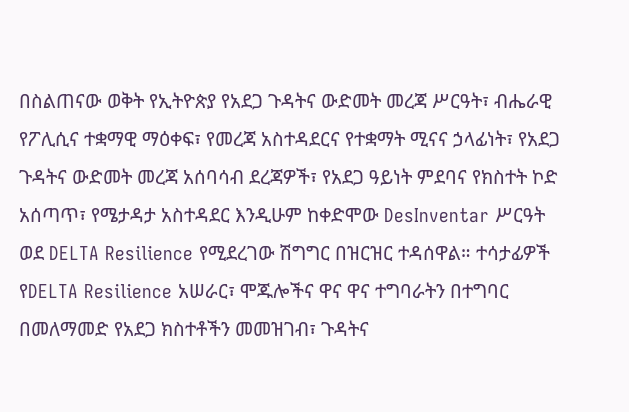በስልጠናው ወቅት የኢትዮጵያ የአደጋ ጉዳትና ውድመት መረጃ ሥርዓት፣ ብሔራዊ የፖሊሲና ተቋማዊ ማዕቀፍ፣ የመረጃ አስተዳደርና የተቋማት ሚናና ኃላፊነት፣ የአደጋ ጉዳትና ውድመት መረጃ አሰባሳብ ደረጃዎች፣ የአደጋ ዓይነት ምደባና የክስተት ኮድ አሰጣጥ፣ የሜታዳታ አስተዳደር እንዲሁም ከቀድሞው DesInventar ሥርዓት ወደ DELTA Resilience የሚደረገው ሽግግር በዝርዝር ተዳሰዋል። ተሳታፊዎች የDELTA Resilience አሠራር፣ ሞጁሎችና ዋና ዋና ተግባራትን በተግባር በመለማመድ የአደጋ ክስተቶችን መመዝገብ፣ ጉዳትና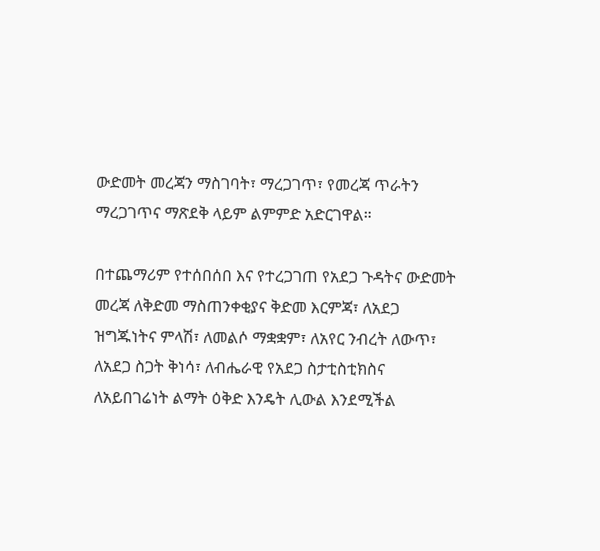ውድመት መረጃን ማስገባት፣ ማረጋገጥ፣ የመረጃ ጥራትን ማረጋገጥና ማጽደቅ ላይም ልምምድ አድርገዋል።

በተጨማሪም የተሰበሰበ እና የተረጋገጠ የአደጋ ጉዳትና ውድመት መረጃ ለቅድመ ማስጠንቀቂያና ቅድመ እርምጃ፣ ለአደጋ ዝግጁነትና ምላሽ፣ ለመልሶ ማቋቋም፣ ለአየር ንብረት ለውጥ፣ ለአደጋ ስጋት ቅነሳ፣ ለብሔራዊ የአደጋ ስታቲስቲክስና ለአይበገሬነት ልማት ዕቅድ እንዴት ሊውል እንደሚችል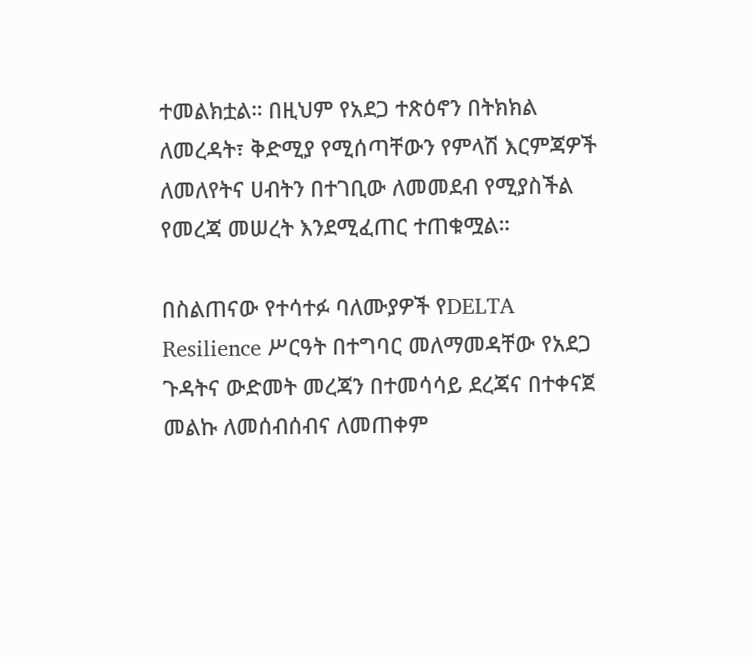ተመልክቷል። በዚህም የአደጋ ተጽዕኖን በትክክል ለመረዳት፣ ቅድሚያ የሚሰጣቸውን የምላሽ እርምጃዎች ለመለየትና ሀብትን በተገቢው ለመመደብ የሚያስችል የመረጃ መሠረት እንደሚፈጠር ተጠቁሟል።

በስልጠናው የተሳተፉ ባለሙያዎች የDELTA Resilience ሥርዓት በተግባር መለማመዳቸው የአደጋ ጉዳትና ውድመት መረጃን በተመሳሳይ ደረጃና በተቀናጀ መልኩ ለመሰብሰብና ለመጠቀም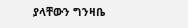ያላቸውን ግንዛቤ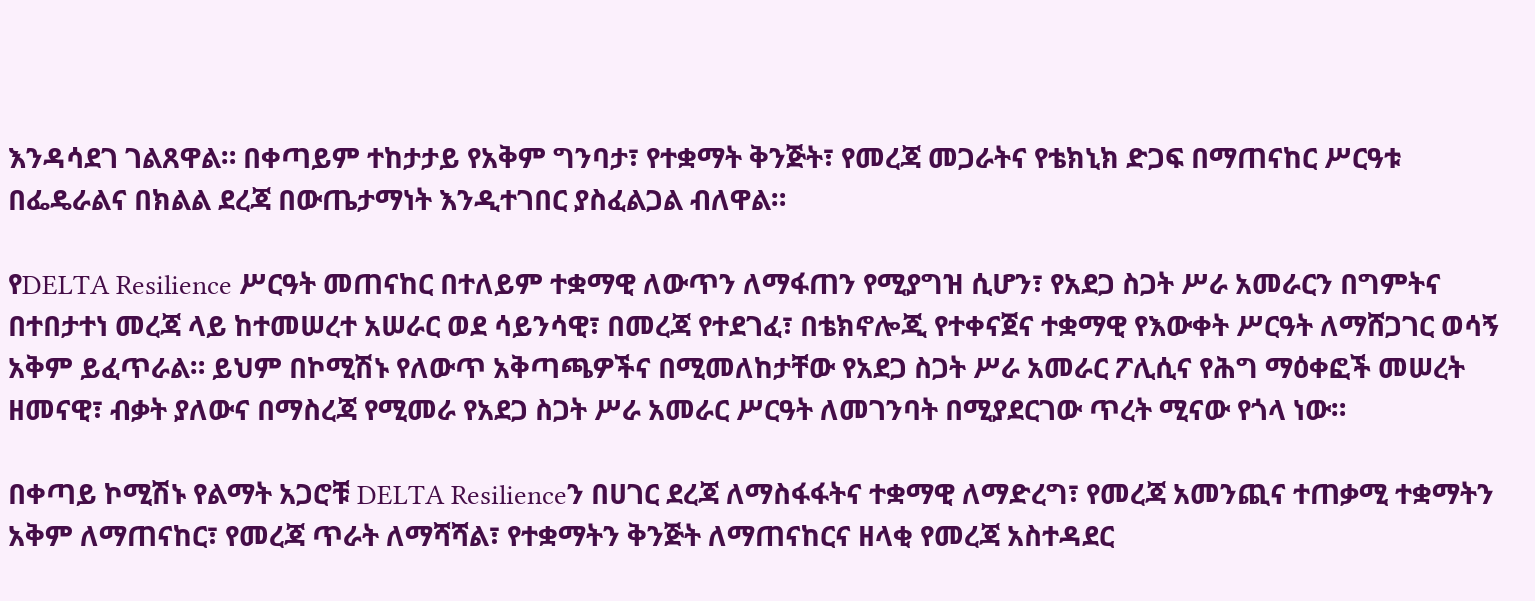እንዳሳደገ ገልጸዋል። በቀጣይም ተከታታይ የአቅም ግንባታ፣ የተቋማት ቅንጅት፣ የመረጃ መጋራትና የቴክኒክ ድጋፍ በማጠናከር ሥርዓቱ በፌዴራልና በክልል ደረጃ በውጤታማነት እንዲተገበር ያስፈልጋል ብለዋል።

የDELTA Resilience ሥርዓት መጠናከር በተለይም ተቋማዊ ለውጥን ለማፋጠን የሚያግዝ ሲሆን፣ የአደጋ ስጋት ሥራ አመራርን በግምትና በተበታተነ መረጃ ላይ ከተመሠረተ አሠራር ወደ ሳይንሳዊ፣ በመረጃ የተደገፈ፣ በቴክኖሎጂ የተቀናጀና ተቋማዊ የእውቀት ሥርዓት ለማሸጋገር ወሳኝ አቅም ይፈጥራል። ይህም በኮሚሽኑ የለውጥ አቅጣጫዎችና በሚመለከታቸው የአደጋ ስጋት ሥራ አመራር ፖሊሲና የሕግ ማዕቀፎች መሠረት ዘመናዊ፣ ብቃት ያለውና በማስረጃ የሚመራ የአደጋ ስጋት ሥራ አመራር ሥርዓት ለመገንባት በሚያደርገው ጥረት ሚናው የጎላ ነው።

በቀጣይ ኮሚሽኑ የልማት አጋሮቹ DELTA Resilienceን በሀገር ደረጃ ለማስፋፋትና ተቋማዊ ለማድረግ፣ የመረጃ አመንጪና ተጠቃሚ ተቋማትን አቅም ለማጠናከር፣ የመረጃ ጥራት ለማሻሻል፣ የተቋማትን ቅንጅት ለማጠናከርና ዘላቂ የመረጃ አስተዳደር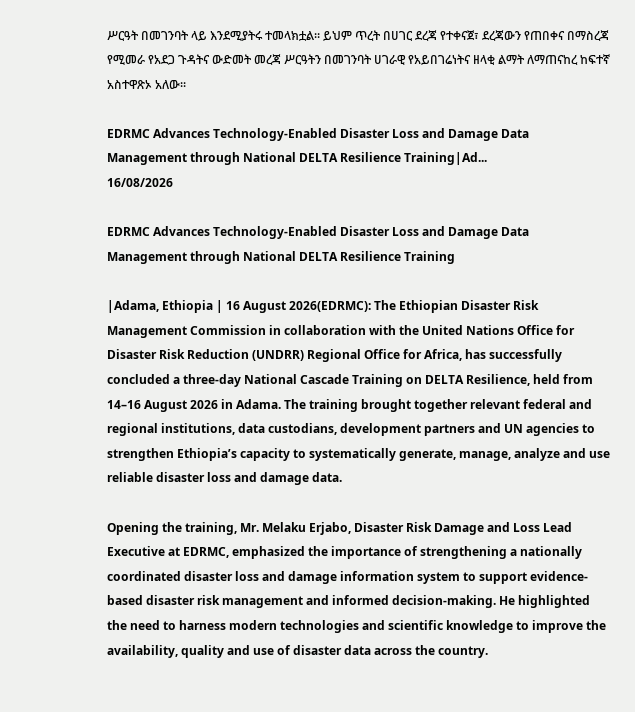ሥርዓት በመገንባት ላይ እንደሚያትሩ ተመላክቷል። ይህም ጥረት በሀገር ደረጃ የተቀናጀ፣ ደረጃውን የጠበቀና በማስረጃ የሚመራ የአደጋ ጉዳትና ውድመት መረጃ ሥርዓትን በመገንባት ሀገራዊ የአይበገሬነትና ዘላቂ ልማት ለማጠናከረ ከፍተኛ አስተዋጽኦ አለው፡፡

EDRMC Advances Technology-Enabled Disaster Loss and Damage Data Management through National DELTA Resilience Training|Ad...
16/08/2026

EDRMC Advances Technology-Enabled Disaster Loss and Damage Data Management through National DELTA Resilience Training

|Adama, Ethiopia | 16 August 2026(EDRMC): The Ethiopian Disaster Risk Management Commission in collaboration with the United Nations Office for Disaster Risk Reduction (UNDRR) Regional Office for Africa, has successfully concluded a three-day National Cascade Training on DELTA Resilience, held from 14–16 August 2026 in Adama. The training brought together relevant federal and regional institutions, data custodians, development partners and UN agencies to strengthen Ethiopia’s capacity to systematically generate, manage, analyze and use reliable disaster loss and damage data.

Opening the training, Mr. Melaku Erjabo, Disaster Risk Damage and Loss Lead Executive at EDRMC, emphasized the importance of strengthening a nationally coordinated disaster loss and damage information system to support evidence-based disaster risk management and informed decision-making. He highlighted the need to harness modern technologies and scientific knowledge to improve the availability, quality and use of disaster data across the country.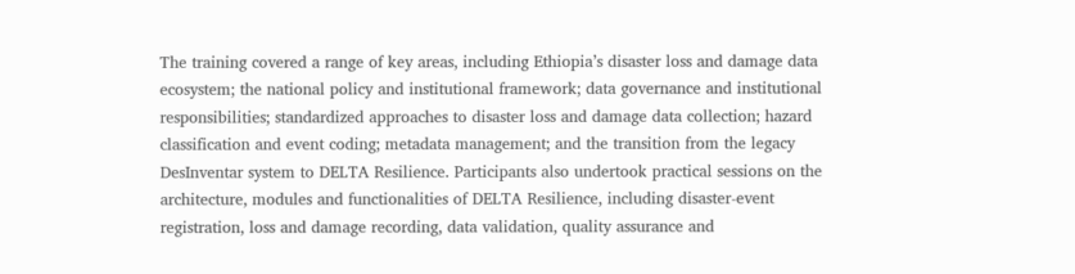The training covered a range of key areas, including Ethiopia’s disaster loss and damage data ecosystem; the national policy and institutional framework; data governance and institutional responsibilities; standardized approaches to disaster loss and damage data collection; hazard classification and event coding; metadata management; and the transition from the legacy DesInventar system to DELTA Resilience. Participants also undertook practical sessions on the architecture, modules and functionalities of DELTA Resilience, including disaster-event registration, loss and damage recording, data validation, quality assurance and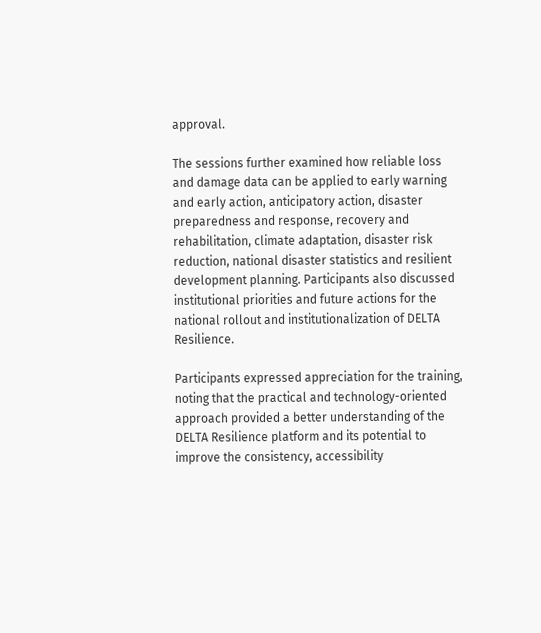approval.

The sessions further examined how reliable loss and damage data can be applied to early warning and early action, anticipatory action, disaster preparedness and response, recovery and rehabilitation, climate adaptation, disaster risk reduction, national disaster statistics and resilient development planning. Participants also discussed institutional priorities and future actions for the national rollout and institutionalization of DELTA Resilience.

Participants expressed appreciation for the training, noting that the practical and technology-oriented approach provided a better understanding of the DELTA Resilience platform and its potential to improve the consistency, accessibility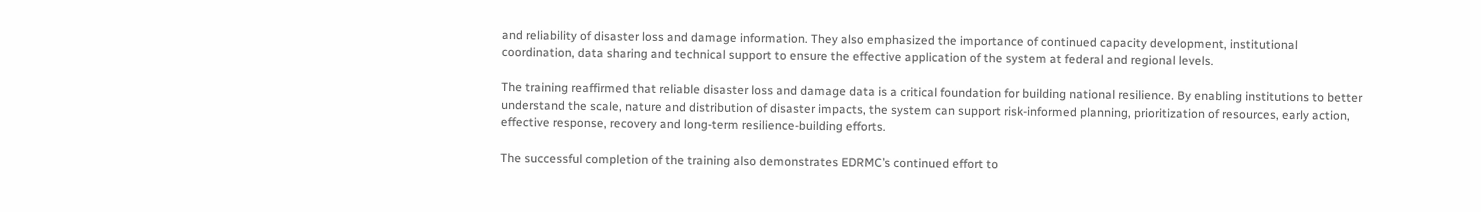and reliability of disaster loss and damage information. They also emphasized the importance of continued capacity development, institutional coordination, data sharing and technical support to ensure the effective application of the system at federal and regional levels.

The training reaffirmed that reliable disaster loss and damage data is a critical foundation for building national resilience. By enabling institutions to better understand the scale, nature and distribution of disaster impacts, the system can support risk-informed planning, prioritization of resources, early action, effective response, recovery and long-term resilience-building efforts.

The successful completion of the training also demonstrates EDRMC’s continued effort to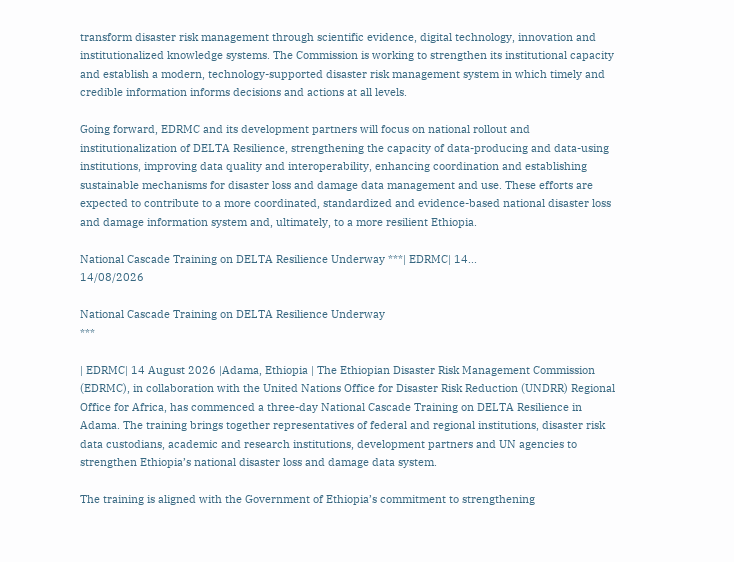transform disaster risk management through scientific evidence, digital technology, innovation and institutionalized knowledge systems. The Commission is working to strengthen its institutional capacity and establish a modern, technology-supported disaster risk management system in which timely and credible information informs decisions and actions at all levels.

Going forward, EDRMC and its development partners will focus on national rollout and institutionalization of DELTA Resilience, strengthening the capacity of data-producing and data-using institutions, improving data quality and interoperability, enhancing coordination and establishing sustainable mechanisms for disaster loss and damage data management and use. These efforts are expected to contribute to a more coordinated, standardized and evidence-based national disaster loss and damage information system and, ultimately, to a more resilient Ethiopia.

National Cascade Training on DELTA Resilience Underway ***| EDRMC| 14...
14/08/2026

National Cascade Training on DELTA Resilience Underway
***

| EDRMC| 14 August 2026 |Adama, Ethiopia | The Ethiopian Disaster Risk Management Commission (EDRMC), in collaboration with the United Nations Office for Disaster Risk Reduction (UNDRR) Regional Office for Africa, has commenced a three-day National Cascade Training on DELTA Resilience in Adama. The training brings together representatives of federal and regional institutions, disaster risk data custodians, academic and research institutions, development partners and UN agencies to strengthen Ethiopia’s national disaster loss and damage data system.

The training is aligned with the Government of Ethiopia’s commitment to strengthening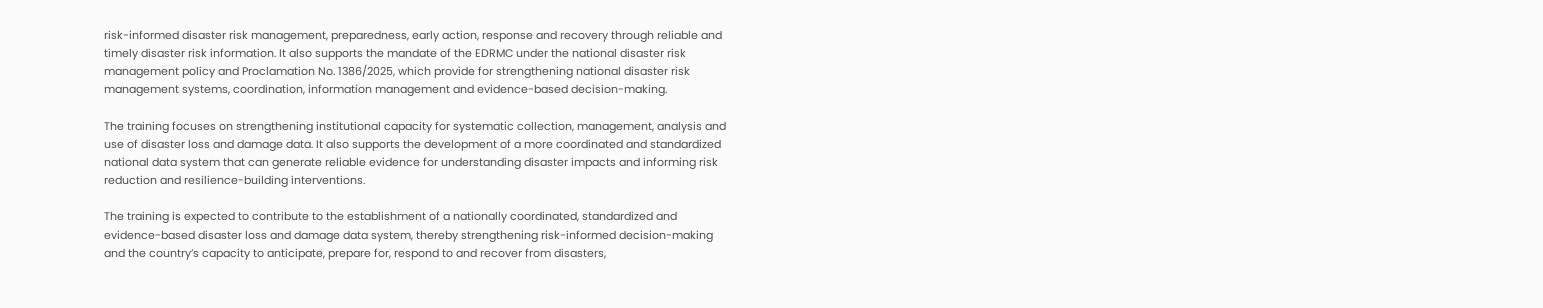risk-informed disaster risk management, preparedness, early action, response and recovery through reliable and timely disaster risk information. It also supports the mandate of the EDRMC under the national disaster risk management policy and Proclamation No. 1386/2025, which provide for strengthening national disaster risk management systems, coordination, information management and evidence-based decision-making.

The training focuses on strengthening institutional capacity for systematic collection, management, analysis and use of disaster loss and damage data. It also supports the development of a more coordinated and standardized national data system that can generate reliable evidence for understanding disaster impacts and informing risk reduction and resilience-building interventions.

The training is expected to contribute to the establishment of a nationally coordinated, standardized and evidence-based disaster loss and damage data system, thereby strengthening risk-informed decision-making and the country’s capacity to anticipate, prepare for, respond to and recover from disasters,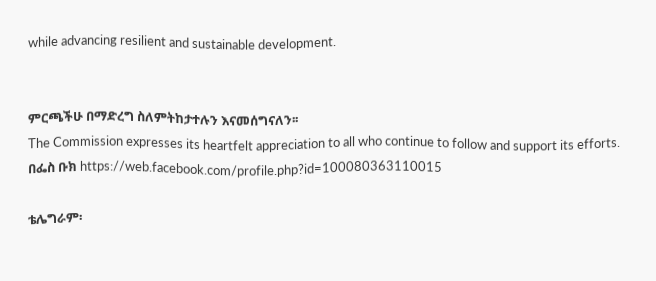while advancing resilient and sustainable development.


ምርጫችሁ በማድረግ ስለምትከታተሉን እናመሰግናለን፡፡
The Commission expresses its heartfelt appreciation to all who continue to follow and support its efforts.
በፌስ ቡክ https://web.facebook.com/profile.php?id=100080363110015

ቴሌግራም፡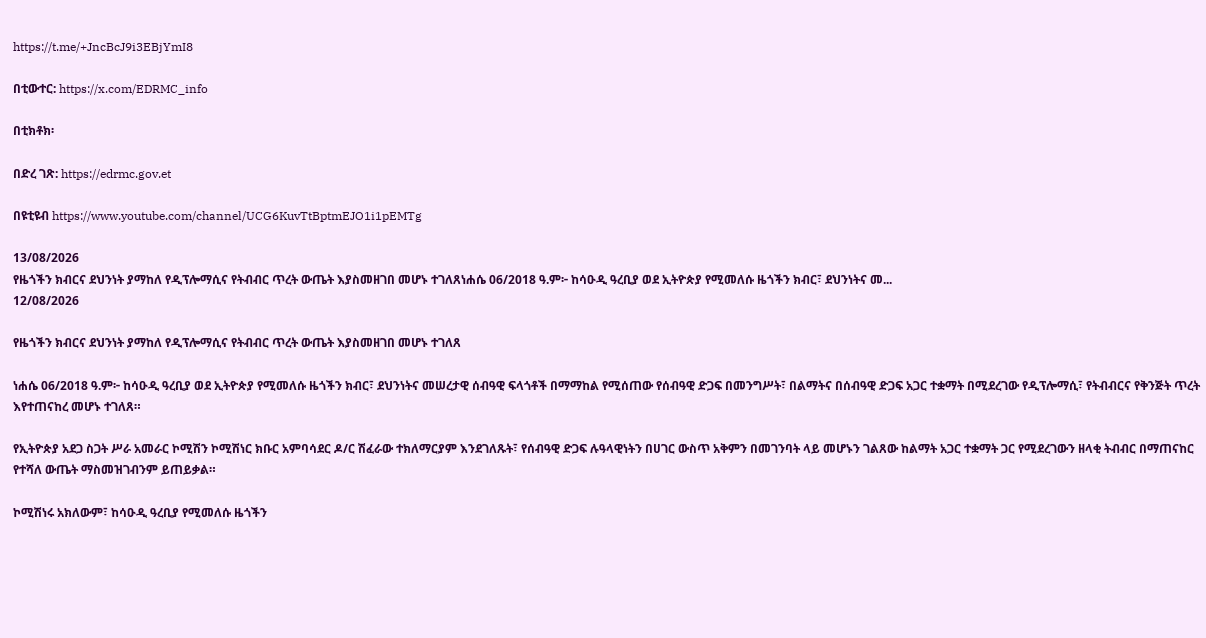https://t.me/+JncBcJ9i3EBjYmI8

በቲውተር: https://x.com/EDRMC_info

በቲክቶክ፡

በድረ ገጽ: https://edrmc.gov.et

በዩቲዩብ https://www.youtube.com/channel/UCG6KuvTtBptmEJO1i1pEMTg

13/08/2026
የዜጎችን ክብርና ደህንነት ያማከለ የዲፕሎማሲና የትብብር ጥረት ውጤት እያስመዘገበ መሆኑ ተገለጸነሐሴ 06/2018 ዓ.ም፦ ከሳዑዲ ዓረቢያ ወደ ኢትዮጵያ የሚመለሱ ዜጎችን ክብር፣ ደህንነትና መ...
12/08/2026

የዜጎችን ክብርና ደህንነት ያማከለ የዲፕሎማሲና የትብብር ጥረት ውጤት እያስመዘገበ መሆኑ ተገለጸ

ነሐሴ 06/2018 ዓ.ም፦ ከሳዑዲ ዓረቢያ ወደ ኢትዮጵያ የሚመለሱ ዜጎችን ክብር፣ ደህንነትና መሠረታዊ ሰብዓዊ ፍላጎቶች በማማከል የሚሰጠው የሰብዓዊ ድጋፍ በመንግሥት፣ በልማትና በሰብዓዊ ድጋፍ አጋር ተቋማት በሚደረገው የዲፕሎማሲ፣ የትብብርና የቅንጅት ጥረት እየተጠናከረ መሆኑ ተገለጸ።

የኢትዮጵያ አደጋ ስጋት ሥራ አመራር ኮሚሽን ኮሚሽነር ክቡር አምባሳደር ዶ/ር ሽፈራው ተክለማርያም እንደገለጹት፣ የሰብዓዊ ድጋፍ ሉዓላዊነትን በሀገር ውስጥ አቅምን በመገንባት ላይ መሆኑን ገልጸው ከልማት አጋር ተቋማት ጋር የሚደረገውን ዘላቂ ትብብር በማጠናከር የተሻለ ውጤት ማስመዝገብንም ይጠይቃል።

ኮሚሽነሩ አክለውም፣ ከሳዑዲ ዓረቢያ የሚመለሱ ዜጎችን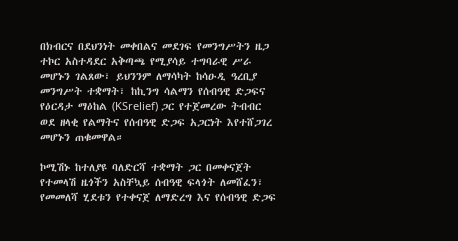በክብርና በደህንነት መቀበልና መደገፍ የመንግሥትን ዜጋ ተኮር አስተዳደር አቅጣጫ የሚያሳይ ተግባራዊ ሥራ መሆኑን ገልጸው፣ ይህንንም ለማሳካት ከሳዑዲ ዓረቢያ መንግሥት ተቋማት፣ ከኪንግ ሳልማን የሰብዓዊ ድጋፍና የዕርዳታ ማዕከል (KSrelief) ጋር የተጀመረው ትብብር ወደ ዘላቂ የልማትና የሰብዓዊ ድጋፍ አጋርነት እየተሸጋገረ መሆኑን ጠቁመዋል።

ኮሚሽኑ ከተለያዩ ባለድርሻ ተቋማት ጋር በመቀናጀት የተመላሽ ዜጎችን አስቸኳይ ሰብዓዊ ፍላጎት ለመሸፈን፣ የመመለሻ ሂደቱን የተቀናጀ ለማድረግ እና የሰብዓዊ ድጋፍ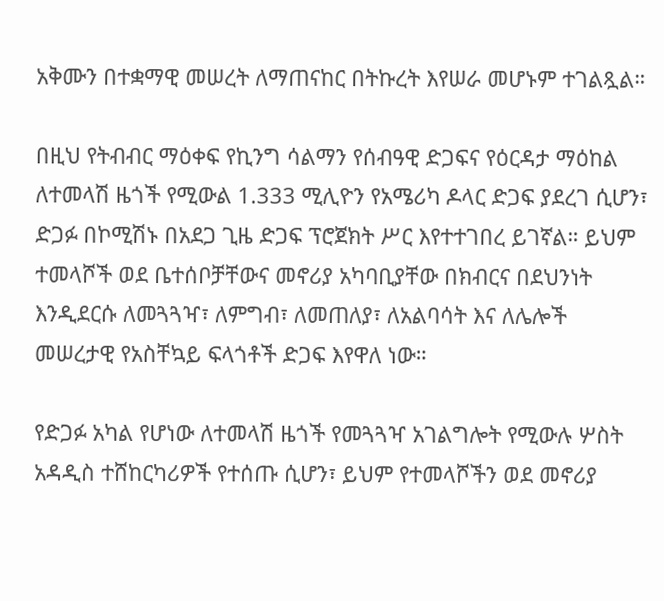አቅሙን በተቋማዊ መሠረት ለማጠናከር በትኩረት እየሠራ መሆኑም ተገልጿል።

በዚህ የትብብር ማዕቀፍ የኪንግ ሳልማን የሰብዓዊ ድጋፍና የዕርዳታ ማዕከል ለተመላሽ ዜጎች የሚውል 1.333 ሚሊዮን የአሜሪካ ዶላር ድጋፍ ያደረገ ሲሆን፣ ድጋፉ በኮሚሽኑ በአደጋ ጊዜ ድጋፍ ፕሮጀክት ሥር እየተተገበረ ይገኛል። ይህም ተመላሾች ወደ ቤተሰቦቻቸውና መኖሪያ አካባቢያቸው በክብርና በደህንነት እንዲደርሱ ለመጓጓዣ፣ ለምግብ፣ ለመጠለያ፣ ለአልባሳት እና ለሌሎች መሠረታዊ የአስቸኳይ ፍላጎቶች ድጋፍ እየዋለ ነው።

የድጋፉ አካል የሆነው ለተመላሽ ዜጎች የመጓጓዣ አገልግሎት የሚውሉ ሦስት አዳዲስ ተሸከርካሪዎች የተሰጡ ሲሆን፣ ይህም የተመላሾችን ወደ መኖሪያ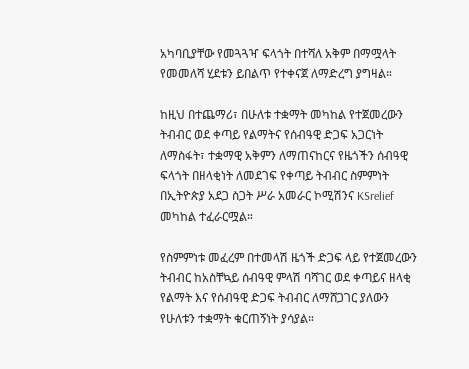አካባቢያቸው የመጓጓዣ ፍላጎት በተሻለ አቅም በማሟላት የመመለሻ ሂደቱን ይበልጥ የተቀናጀ ለማድረግ ያግዛል።

ከዚህ በተጨማሪ፣ በሁለቱ ተቋማት መካከል የተጀመረውን ትብብር ወደ ቀጣይ የልማትና የሰብዓዊ ድጋፍ አጋርነት ለማስፋት፣ ተቋማዊ አቅምን ለማጠናከርና የዜጎችን ሰብዓዊ ፍላጎት በዘላቂነት ለመደገፍ የቀጣይ ትብብር ስምምነት በኢትዮጵያ አደጋ ስጋት ሥራ አመራር ኮሚሽንና KSrelief መካከል ተፈራርሟል።

የስምምነቱ መፈረም በተመላሽ ዜጎች ድጋፍ ላይ የተጀመረውን ትብብር ከአስቸኳይ ሰብዓዊ ምላሽ ባሻገር ወደ ቀጣይና ዘላቂ የልማት እና የሰብዓዊ ድጋፍ ትብብር ለማሸጋገር ያለውን የሁለቱን ተቋማት ቁርጠኝነት ያሳያል።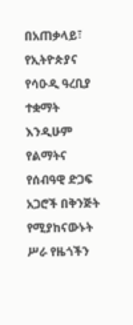በአጠቃላይ፣ የኢትዮጵያና የሳዑዲ ዓረቢያ ተቋማት እንዲሁም የልማትና የሰብዓዊ ድጋፍ አጋሮች በቅንጅት የሚያከናውኑት ሥራ የዜጎችን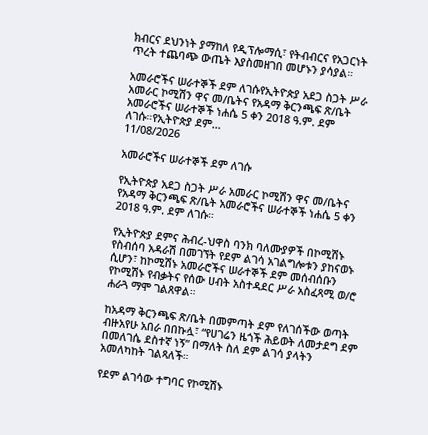ክብርና ደህንነት ያማከለ የዲፕሎማሲ፣ የትብብርና የአጋርነት ጥረት ተጨባጭ ውጤት እያስመዘገበ መሆኑን ያሳያል።

አመራሮችና ሠራተኞች ደም ለገሱየኢትዮጵያ አደጋ ስጋት ሥራ አመራር ኮሚሽን ዋና መ/ቤትና የአዳማ ቅርንጫፍ ጽ/ቤት አመራሮችና ሠራተኞች ነሐሴ 5 ቀን 2018 ዓ.ም. ደም ለገሱ።የኢትዮጵያ ደም...
11/08/2026

አመራሮችና ሠራተኞች ደም ለገሱ

የኢትዮጵያ አደጋ ስጋት ሥራ አመራር ኮሚሽን ዋና መ/ቤትና የአዳማ ቅርንጫፍ ጽ/ቤት አመራሮችና ሠራተኞች ነሐሴ 5 ቀን 2018 ዓ.ም. ደም ለገሱ።

የኢትዮጵያ ደምና ሕብረ-ህዋስ ባንክ ባለሙያዎች በኮሚሽኑ የስብሰባ አዳራሽ በመገኘት የደም ልገሳ አገልግሎቱን ያከናወኑ ሲሆን፣ ከኮሚሽኑ አመራሮችና ሠራተኞች ደም መሰብሰቡን የኮሚሽኑ የብቃትና የሰው ሀብት አስተዳደር ሥራ አስፈጻሚ ወ/ሮ ሐራጓ ማሞ ገልጸዋል።

ከአዳማ ቅርንጫፍ ጽ/ቤት በመምጣት ደም የለገሰችው ወጣት ብዙአየሁ አበራ በበኩሏ፣ “የሀገሬን ዜጎች ሕይወት ለመታደግ ደም በመለገሴ ደስተኛ ነኝ” በማለት ስለ ደም ልገሳ ያላትን አመለካከት ገልጻለች።

የደም ልገሳው ተግባር የኮሚሽኑ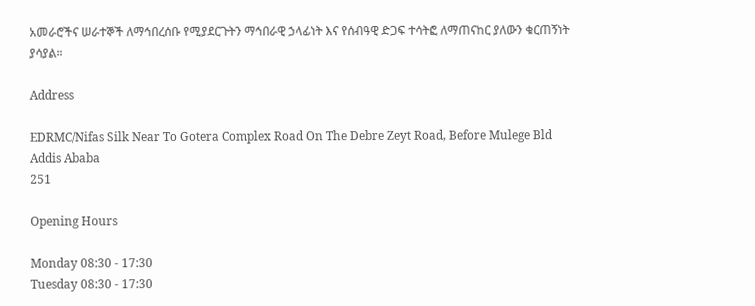አመራሮችና ሠራተኞች ለማኅበረሰቡ የሚያደርጉትን ማኅበራዊ ኃላፊነት እና የሰብዓዊ ድጋፍ ተሳትፎ ለማጠናከር ያለውን ቁርጠኝነት ያሳያል።

Address

EDRMC/Nifas Silk Near To Gotera Complex Road On The Debre Zeyt Road, Before Mulege Bld
Addis Ababa
251

Opening Hours

Monday 08:30 - 17:30
Tuesday 08:30 - 17:30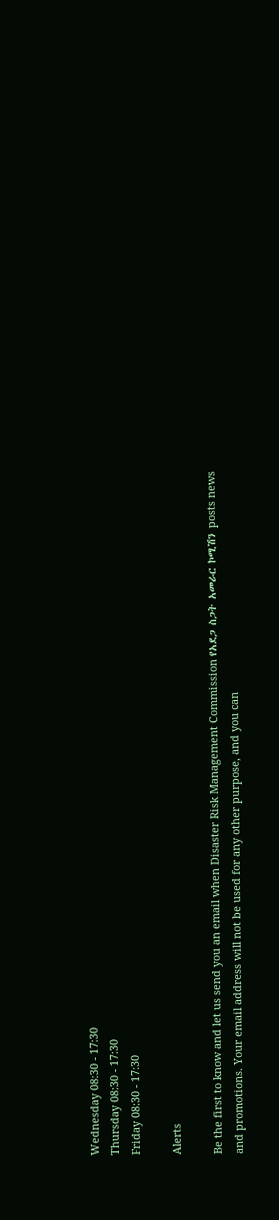Wednesday 08:30 - 17:30
Thursday 08:30 - 17:30
Friday 08:30 - 17:30

Alerts

Be the first to know and let us send you an email when Disaster Risk Management Commission የአደጋ ስጋት አመራር ኮሚሽን posts news and promotions. Your email address will not be used for any other purpose, and you can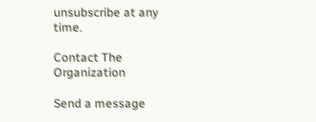unsubscribe at any time.

Contact The Organization

Send a message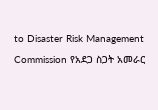to Disaster Risk Management Commission የአደጋ ስጋት አመራር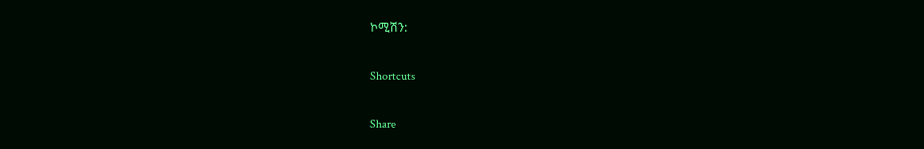ኮሚሽን:

Shortcuts

Share